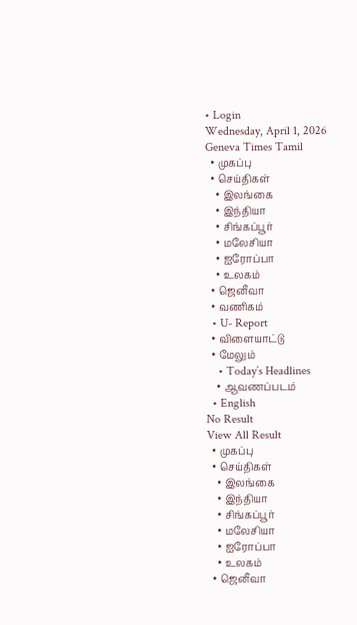• Login
Wednesday, April 1, 2026
Geneva Times Tamil
  • முகப்பு
  • செய்திகள்
    • இலங்கை
    • இந்தியா
    • சிங்கப்பூர்
    • மலேசியா
    • ஐரோப்பா
    • உலகம்
  • ஜெனீவா
  • வணிகம்
  • U- Report
  • விளையாட்டு
  • மேலும்
    • Today’s Headlines
    • ஆவணப்படம்
  • English
No Result
View All Result
  • முகப்பு
  • செய்திகள்
    • இலங்கை
    • இந்தியா
    • சிங்கப்பூர்
    • மலேசியா
    • ஐரோப்பா
    • உலகம்
  • ஜெனீவா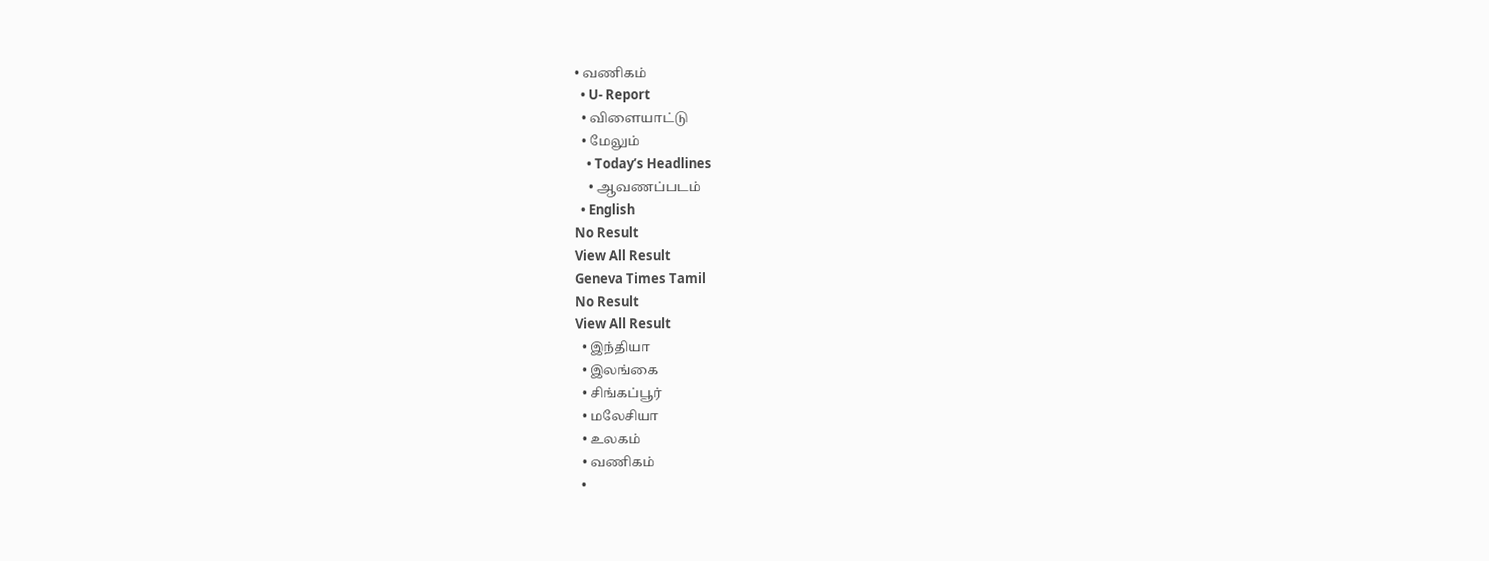• வணிகம்
  • U- Report
  • விளையாட்டு
  • மேலும்
    • Today’s Headlines
    • ஆவணப்படம்
  • English
No Result
View All Result
Geneva Times Tamil
No Result
View All Result
  • இந்தியா
  • இலங்கை
  • சிங்கப்பூர்
  • மலேசியா
  • உலகம்
  • வணிகம்
  •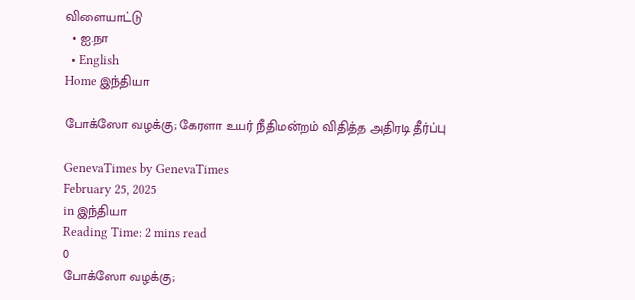விளையாட்டு
  • ஐ.நா
  • English
Home இந்தியா

போக்ஸோ வழக்கு; கேரளா உயர் நீதிமன்றம் விதித்த அதிரடி தீர்ப்பு

GenevaTimes by GenevaTimes
February 25, 2025
in இந்தியா
Reading Time: 2 mins read
0
போக்ஸோ வழக்கு;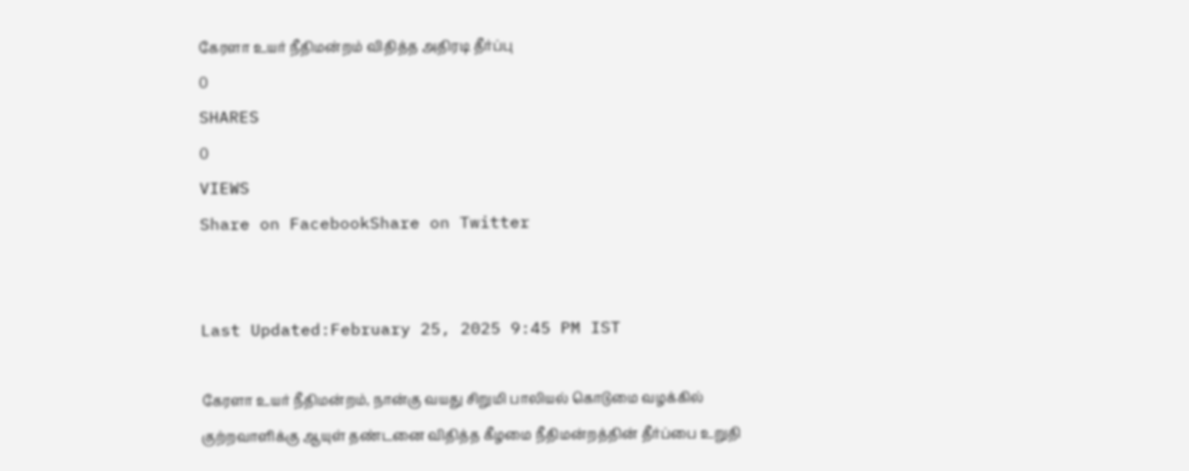கேரளா உயர் நீதிமன்றம் விதித்த அதிரடி தீர்ப்பு
0
SHARES
0
VIEWS
Share on FacebookShare on Twitter


Last Updated:February 25, 2025 9:45 PM IST

கேரளா உயர் நீதிமன்றம், நான்கு வயது சிறுமி பாலியல் கொடுமை வழக்கில் குற்றவாளிக்கு ஆயுள் தண்டனை விதித்த கீழமை நீதிமன்றத்தின் தீர்ப்பை உறுதி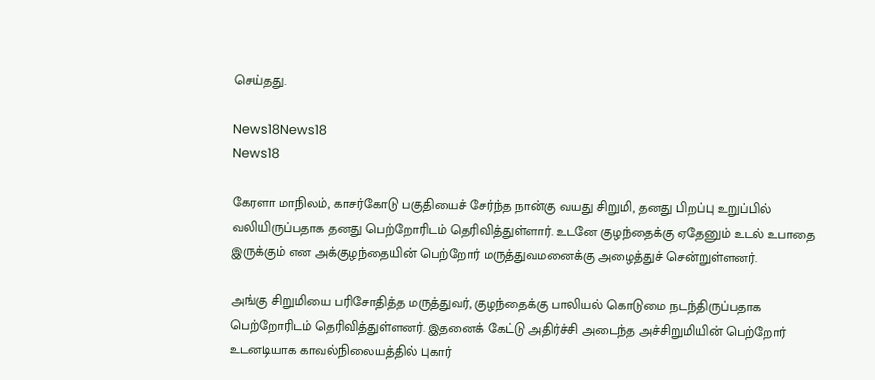செய்தது.

News18News18
News18

கேரளா மாநிலம், காசர்கோடு பகுதியைச் சேர்ந்த நான்கு வயது சிறுமி, தனது பிறப்பு உறுப்பில் வலியிருப்பதாக தனது பெற்றோரிடம் தெரிவித்துள்ளார். உடனே குழந்தைக்கு ஏதேனும் உடல் உபாதை இருக்கும் என அக்குழந்தையின் பெற்றோர் மருத்துவமனைக்கு அழைத்துச் சென்றுள்ளனர்.

அங்கு சிறுமியை பரிசோதித்த மருத்துவர், குழந்தைக்கு பாலியல் கொடுமை நடந்திருப்பதாக பெற்றோரிடம் தெரிவித்துள்ளனர். இதனைக் கேட்டு அதிர்ச்சி அடைந்த அச்சிறுமியின் பெற்றோர் உடனடியாக காவல்நிலையத்தில் புகார்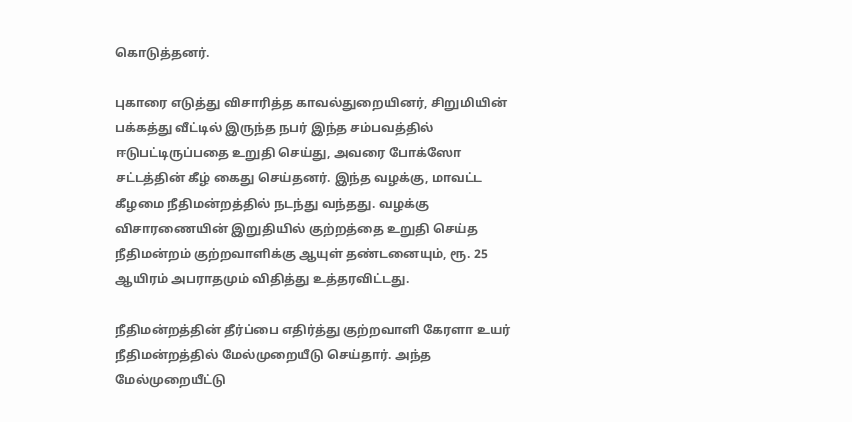கொடுத்தனர்.

புகாரை எடுத்து விசாரித்த காவல்துறையினர், சிறுமியின் பக்கத்து வீட்டில் இருந்த நபர் இந்த சம்பவத்தில் ஈடுபட்டிருப்பதை உறுதி செய்து, அவரை போக்ஸோ சட்டத்தின் கீழ் கைது செய்தனர். இந்த வழக்கு, மாவட்ட கீழமை நீதிமன்றத்தில் நடந்து வந்தது. வழக்கு விசாரணையின் இறுதியில் குற்றத்தை உறுதி செய்த நீதிமன்றம் குற்றவாளிக்கு ஆயுள் தண்டனையும், ரூ. 25 ஆயிரம் அபராதமும் விதித்து உத்தரவிட்டது.

நீதிமன்றத்தின் தீர்ப்பை எதிர்த்து குற்றவாளி கேரளா உயர் நீதிமன்றத்தில் மேல்முறையீடு செய்தார். அந்த மேல்முறையீட்டு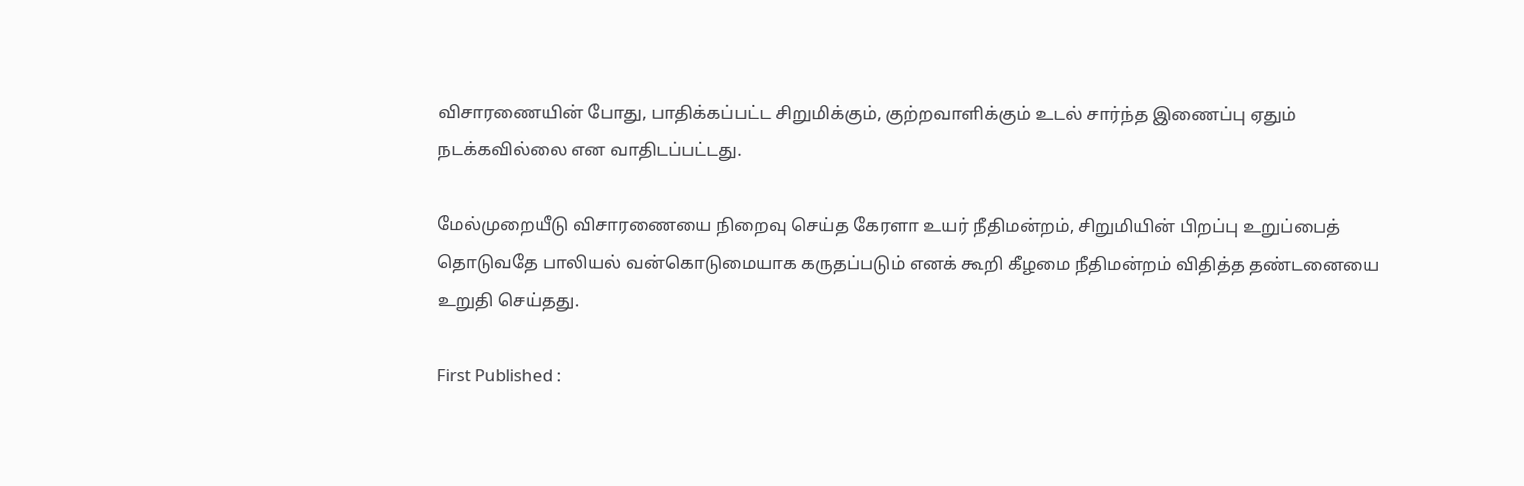விசாரணையின் போது, பாதிக்கப்பட்ட சிறுமிக்கும், குற்றவாளிக்கும் உடல் சார்ந்த இணைப்பு ஏதும் நடக்கவில்லை என வாதிடப்பட்டது.

மேல்முறையீடு விசாரணையை நிறைவு செய்த கேரளா உயர் நீதிமன்றம், சிறுமியின் பிறப்பு உறுப்பைத் தொடுவதே பாலியல் வன்கொடுமையாக கருதப்படும் எனக் கூறி கீழமை நீதிமன்றம் விதித்த தண்டனையை உறுதி செய்தது.

First Published :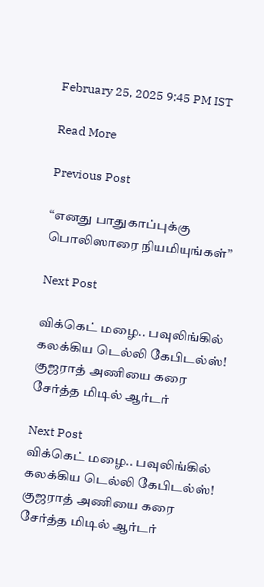February 25, 2025 9:45 PM IST

Read More

Previous Post

“எனது பாதுகாப்புக்கு பொலிஸாரை நியமியுங்கள்”

Next Post

விக்கெட் மழை.. பவுலிங்கில் கலக்கிய டெல்லி கேபிடல்ஸ்! குஜராத் அணியை கரை சேர்த்த மிடில் ஆர்டர்

Next Post
விக்கெட் மழை.. பவுலிங்கில் கலக்கிய டெல்லி கேபிடல்ஸ்! குஜராத் அணியை கரை சேர்த்த மிடில் ஆர்டர்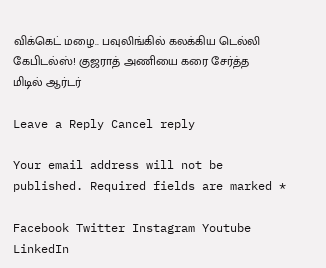விக்கெட் மழை.. பவுலிங்கில் கலக்கிய டெல்லி கேபிடல்ஸ்! குஜராத் அணியை கரை சேர்த்த மிடில் ஆர்டர்

Leave a Reply Cancel reply

Your email address will not be published. Required fields are marked *

Facebook Twitter Instagram Youtube LinkedIn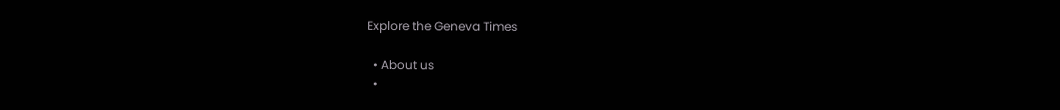Explore the Geneva Times

  • About us
  •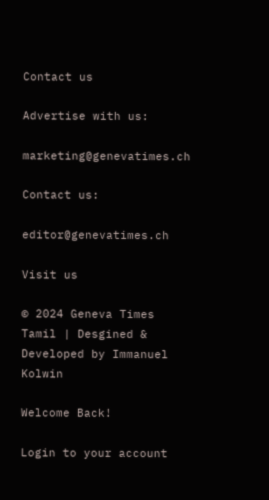Contact us

Advertise with us:

marketing@genevatimes.ch

Contact us:

editor@genevatimes.ch

Visit us

© 2024 Geneva Times Tamil | Desgined & Developed by Immanuel Kolwin

Welcome Back!

Login to your account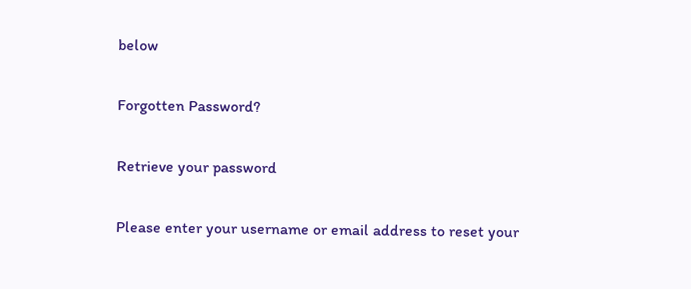below

Forgotten Password?

Retrieve your password

Please enter your username or email address to reset your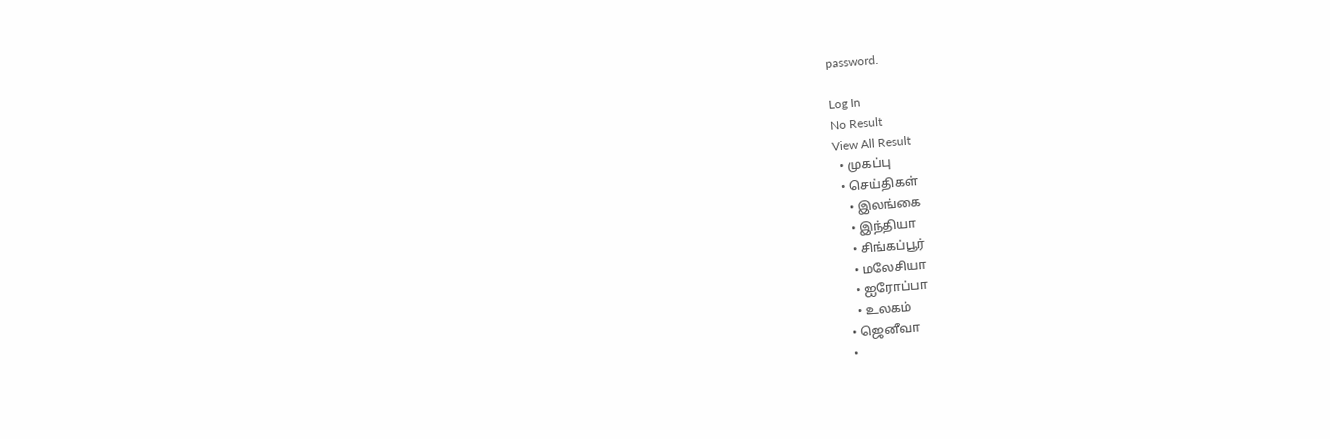password.

Log In
No Result
View All Result
  • முகப்பு
  • செய்திகள்
    • இலங்கை
    • இந்தியா
    • சிங்கப்பூர்
    • மலேசியா
    • ஐரோப்பா
    • உலகம்
  • ஜெனீவா
  •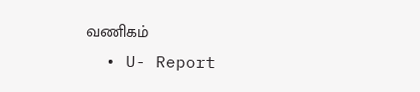வணிகம்
  • U- Report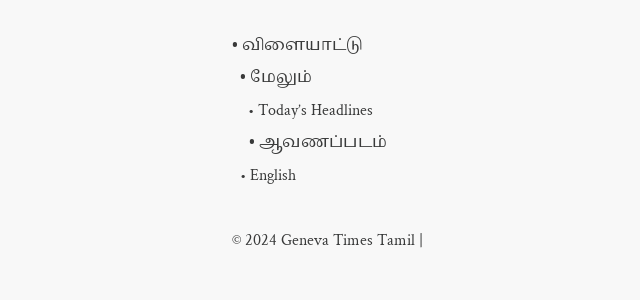• விளையாட்டு
  • மேலும்
    • Today’s Headlines
    • ஆவணப்படம்
  • English

© 2024 Geneva Times Tamil |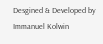Desgined & Developed by Immanuel Kolwin